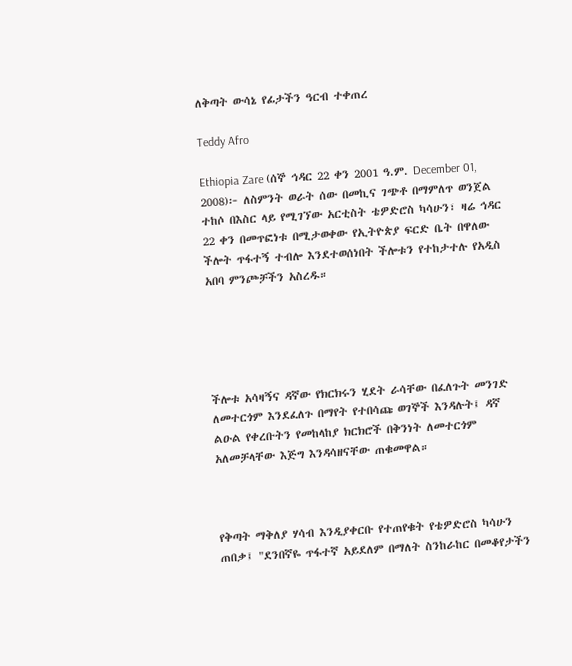ለቅጣት ውሳኔ የፊታችን ዓርብ ተቀጠረ

Teddy Afro

Ethiopia Zare (ሰኞ ኅዳር 22 ቀን 2001 ዓ.ም. December 01, 2008)፦ ለስምንት ወራት ሰው በመኪና ገጭቶ በማምለጥ ወንጀል ተከሶ በእስር ላይ የሚገኘው አርቲስት ቴዎድሮስ ካሳሁን፣ ዛሬ ኅዳር 22 ቀን በመጥፎነቱ በሚታወቀው የኢትዮጵያ ፍርድ ቤት በዋለው ችሎት ጥፋተኝ ተብሎ እንደተወሰነበት ችሎቱን የተከታተሉ የአዲስ አበባ ምንጮቻችን አስረዱ።





ችሎቱ አሳዛኝና ዳኛው የክርክሩን ሂደት ራሳቸው በፈለጉት መንገድ ለመተርጎም እንደፈለጉ በማየት የተበሳጩ ወገኞች እንዳሉት፤ ዳኛ ልዑል የቀረቡትን የመከላከያ ክርክሮች በቅንነት ለመተርጎም አለመቻላቸው እጅግ እንዳሳዘናቸው ጠቁመዋል።



የቅጣት ማቅለያ ሃሳብ እንዲያቀርቡ የተጠየቁት የቴዎድሮስ ካሳሁን ጠበቃ፤ "ደንበኛዬ ጥፋተኛ አይደለም በማለት ስንከራከር በመቆየታችን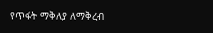የጥፋት ማቅለያ ለማቅረብ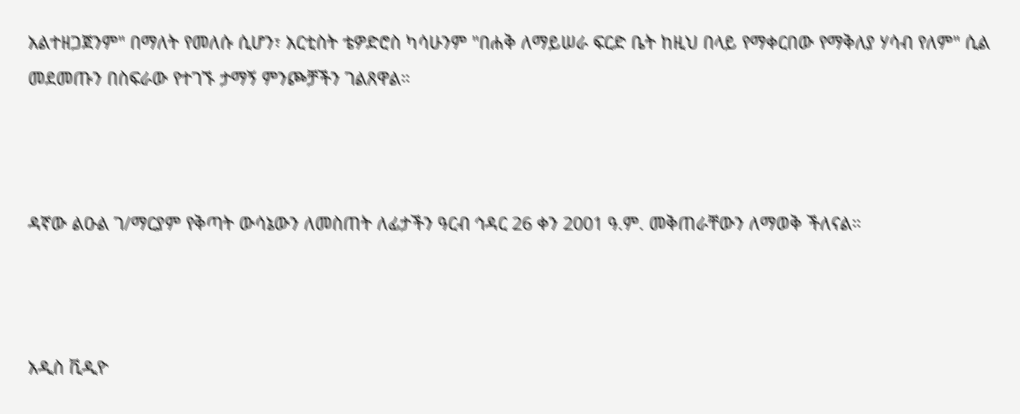አልተዘጋጀንም" በማለት የመለሱ ሲሆን፣ አርቲስት ቴዎድሮስ ካሳሁንም "በሐቅ ለማይሠራ ፍርድ ቤት ከዚህ በላይ የማቀርበው የማቅለያ ሃሳብ የለም" ሲል መደመጡን በስፍራው የተገኙ ታማኝ ምንጮቻችን ገልጸዋል።



ዳኛው ልዑል ገ/ማርያም የቅጣት ውሳኔውን ለመስጠት ለፊታችን ዓርብ ኅዳር 26 ቀን 2001 ዓ.ም. መቅጠራቸውን ለማወቅ ችለናል።



አዲስ ቪዲዮ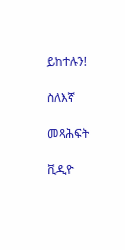ይከተሉን!

ስለእኛ

መጻሕፍት

ቪዲዮ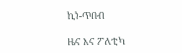ኪነ-ጥበብ

ዜና እና ፖለቲካ